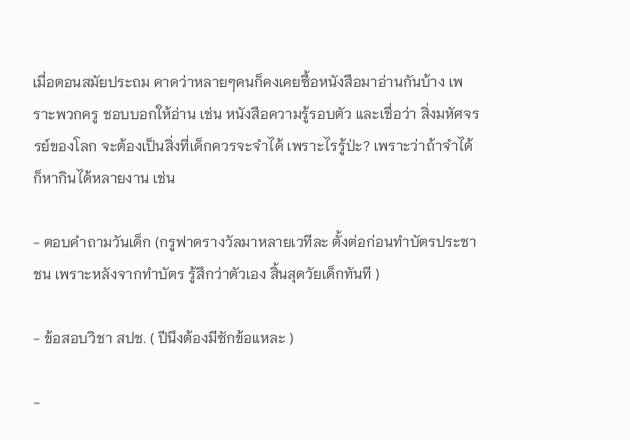เมื่อตอนสมัยประถม คาดว่าหลายๆคนก็คงเคยซื้อหนังสือมาอ่านกันบ้าง เพราะพวกครู ชอบบอกให้อ่าน เช่น หนังสือความรู้รอบตัว และเชื่อว่า สิ่งมหัศจรรย์ของโลก จะต้องเป็นสิ่งที่เด็กควรจะจำได้ เพราะไรรู้ป่ะ? เพราะว่าถ้าจำได้ ก็หากินได้หลายงาน เช่น

- ตอบคำถามวันเด็ก (กรูฟาดรางวัลมาหลายเวทีละ ตั้งต่อก่อนทำบัตรประชาชน เพราะหลังจากทำบัตร รู้สึกว่าตัวเอง สิ้นสุดวัยเด็กทันที )

- ข้อสอบวิชา สปช. ( ปีนึงต้องมีซักข้อแหละ )

-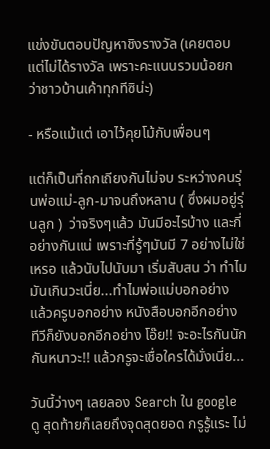แข่งขันตอบปัญหาชิงรางวัล (เคยตอบ แต่ไม่ได้รางวัล เพราะคะแนนรวมน้อยกว่าชาวบ้านเค้าทุกทีซิน่ะ)

- หรือแม้แต่ เอาไว้คุยโม้กับเพื่อนๆ

แต่ก็เป็นที่ถกเถียงกันไม่จบ ระหว่างคนรุ่นพ่อแม่-ลูก-มาจนถึงหลาน ( ซึ่งผมอยู่รุ่นลูก )  ว่าจริงๆแล้ว มันมีอะไรบ้าง และกี่อย่างกันแน่ เพราะที่รู้ๆมันมี 7 อย่างไม่ใช่เหรอ แล้วนับไปนับมา เริ่มสับสน ว่า ทำไมมันเกินวะเนี่ย...ทำไมพ่อแม่บอกอย่าง แล้วครูบอกอย่าง หนังสือบอกอีกอย่าง ทีวีก็ยังบอกอีกอย่าง โอ๊ย!! จะอะไรกันนักกันหนาวะ!! แล้วกรูจะเชื่อใครได้มั่งเนี่ย...

วันนี้ว่างๆ เลยลอง Search ใน google ดู สุดท้ายก็เลยถึงจุดสุดยอด กรูรู้แระ ไม่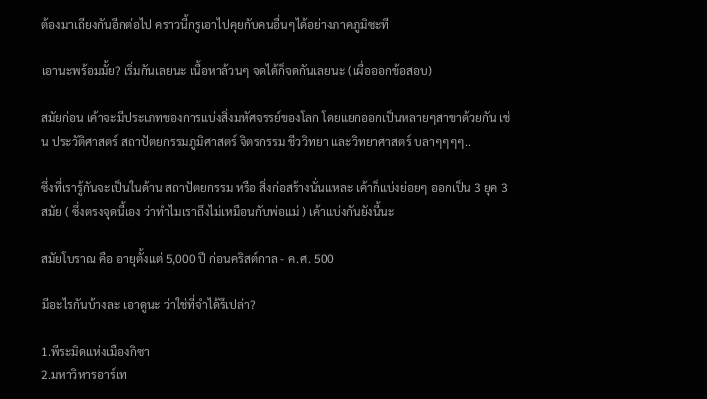ต้องมาเถียงกันอีกต่อไป คราวนี้กรูเอาไปคุยกับคนอื่นๆได้อย่างภาคภูมิซะที

เอานะพร้อมมั้ย? เริ่มกันเลยนะ เนื้อหาล้วนๆ จดได้ก็จดกันเลยนะ (เผื่อออกข้อสอบ)

สมัยก่อน เค้าจะมีประเภทของการแบ่งสิ่งมหัศจรรย์ของโลก โดยแยกออกเป็นหลายๆสาขาด้วยกัน เช่น ประวัติศาสตร์ สถาปัตยกรรมภูมิศาสตร์ จิตรกรรม ชีววิทยา และวิทยาศาสตร์ บลาๆๆๆๆ..

ซึ่งที่เรารู้กันจะเป็นในด้าน สถาปัตยกรรม หรือ สิ่งก่อสร้างนั่นแหละ เค้าก็แบ่งย่อยๆ ออกเป็น 3 ยุค 3 สมัย ( ซึ่งตรงจุดนี้เอง ว่าทำไมเราถึงไม่เหมือนกับพ่อแม่ ) เค้าแบ่งกันยังนี้นะ

สมัยโบราณ คือ อายุตั้งแต่ 5,000 ปี ก่อนคริสต์กาล - ค.ศ. 500

มีอะไรกันบ้างละ เอาดูนะ ว่าใช่ที่จำได้รึเปล่า?

1.พีระมิดแห่งเมืองกิซา
2.มหาวิหารอาร์เท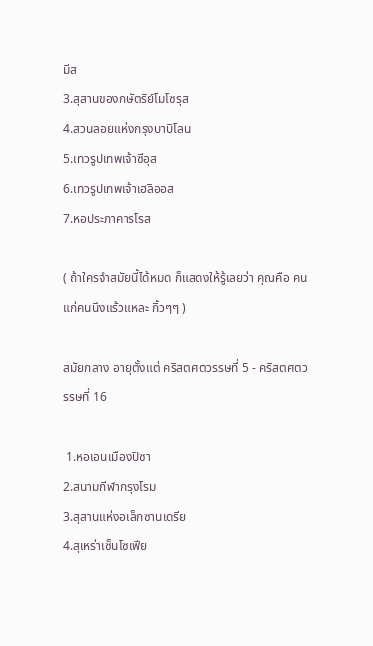มีส
3.สุสานของกษัตริย์โมโซรุส
4.สวนลอยแห่งกรุงบาบิโลน
5.เทวรูปเทพเจ้าซีอุส
6.เทวรูปเทพเจ้าเฮลิออส
7.หอประภาคารโรส

( ถ้าใครจำสมัยนี้ได้หมด ก็แสดงให้รู้เลยว่า คุณคือ คนแก่คนนึงแร้วแหละ กิ้วๆๆ )

สมัยกลาง อายุตั้งแต่ คริสตศตวรรษที่ 5 - คริสตศตวรรษที่ 16

 1.หอเอนเมืองปิซา
2.สนามกีฬากรุงโรม
3.สุสานแห่งอเล็กซานเดรีย
4.สุเหร่าเซ็นโซเฟีย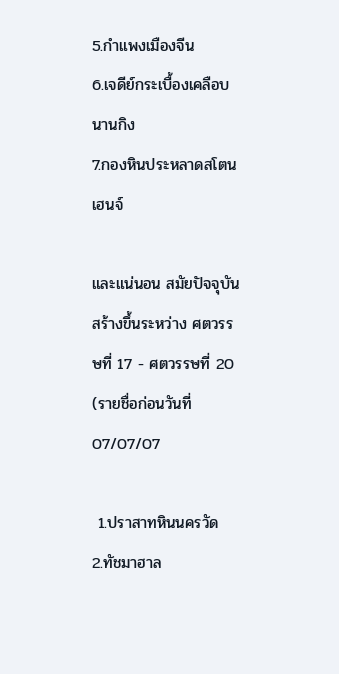5.กำแพงเมืองจีน
6.เจดีย์กระเบื้องเคลือบนานกิง
7.กองหินประหลาดสโตนเฮนจ์

และแน่นอน สมัยปัจจุบัน สร้างขึ้นระหว่าง ศตวรรษที่ 17 - ศตวรรษที่ 20 (รายชื่อก่อนวันที่ 07/07/07

 1.ปราสาทหินนครวัด
2.ทัชมาฮาล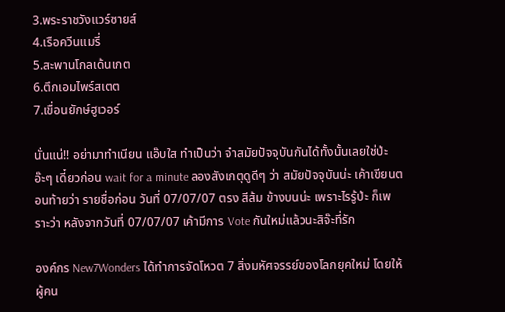3.พระราชวังแวร์ซายส์
4.เรือควีนแมรี่
5.สะพานโกลเด้นเกต
6.ตึกเอมไพร์สเตต
7.เขื่อนยักษ์ฮูเวอร์

นั่นแน่!! อย่ามาทำเนียน แอ๊บใส ทำเป็นว่า จำสมัยปัจจุบันกันได้ทั้งนั้นเลยใช่ป่ะ อ๊ะๆ เดี๋ยวก่อน wait for a minute ลองสังเกตุดูดีๆ ว่า สมัยปัจจุบันน่ะ เค้าเขียนตอนท้ายว่า รายชื่อก่อน วันที่ 07/07/07 ตรง สีส้ม ข้างบนน่ะ เพราะไรรู้ป่ะ ก็เพราะว่า หลังจากวันที่ 07/07/07 เค้ามีการ Vote กันใหม่แล้วนะสิจ๊ะที่รัก

องค์กร New7Wonders ได้ทำการจัดโหวต 7 สิ่งมหัศจรรย์ของโลกยุคใหม่ โดยให้ผู้คน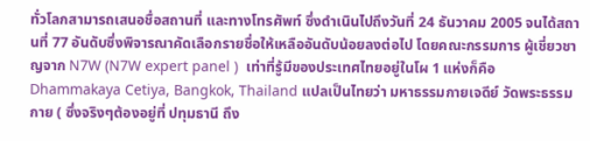ทั่วโลกสามารถเสนอชื่อสถานที่ และทางโทรศัพท์ ซึ่งดำเนินไปถึงวันที่ 24 ธันวาคม 2005 จนได้สถานที่ 77 อันดับซึ่งพิจารณาคัดเลือกรายชื่อให้เหลืออันดับน้อยลงต่อไป โดยคณะกรรมการ ผู้เชี่ยวชาญจาก N7W (N7W expert panel )  เท่าที่รู้มีของประเทศไทยอยู่ในโผ 1 แห่งก็คือ Dhammakaya Cetiya, Bangkok, Thailand แปลเป็นไทยว่า มหาธรรมกายเจดีย์ วัดพระธรรมกาย ( ซึ่งจริงๆต้องอยู่ที่ ปทุมธานี ถึง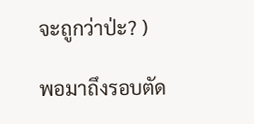จะถูกว่าป่ะ? )

พอมาถึงรอบตัด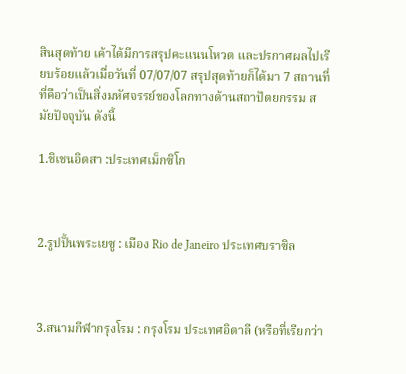สินสุดท้าย เค้าได้มีการสรุปคะแนนโหวต และปรกาศผลไปเรียบร้อยแล้วเมื่อวันที่ 07/07/07 สรุปสุดท้ายก็ได้มา 7 สถานที่ที่คือว่าเป็นสิ่งมหัศจรรย์ของโลกทางด้านสถาปัตยกรรม สมัยปัจจุบัน ดังนี้

1.ชิเชนอิตสา :ประเทศเม็กซิโก



2.รูปปั้นพระเยซู : เมือง Rio de Janeiro ประเทศบราซิล



3.สนามกีฬากรุงโรม : กรุงโรม ประเทศอิตาลี (หรือที่เรียกว่า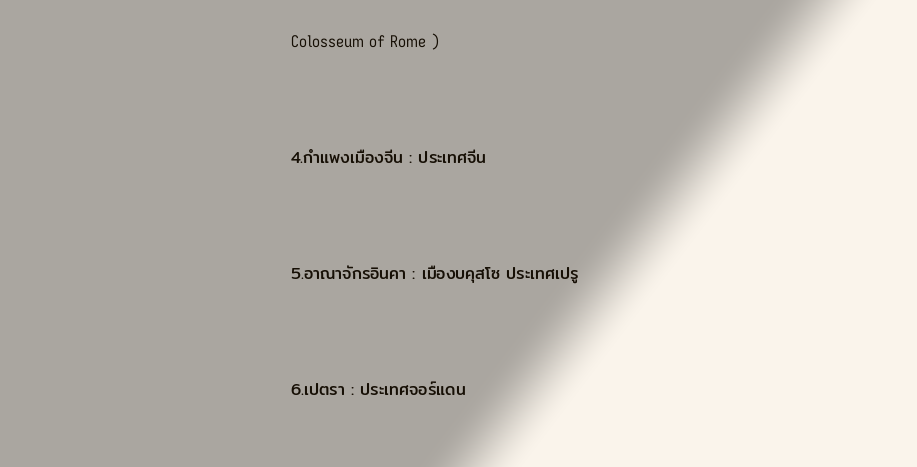Colosseum of Rome )



4.กำแพงเมืองจีน : ประเทศจีน



5.อาณาจักรอินคา : เมืองบคุสโซ ประเทศเปรู



6.เปตรา : ประเทศจอร์แดน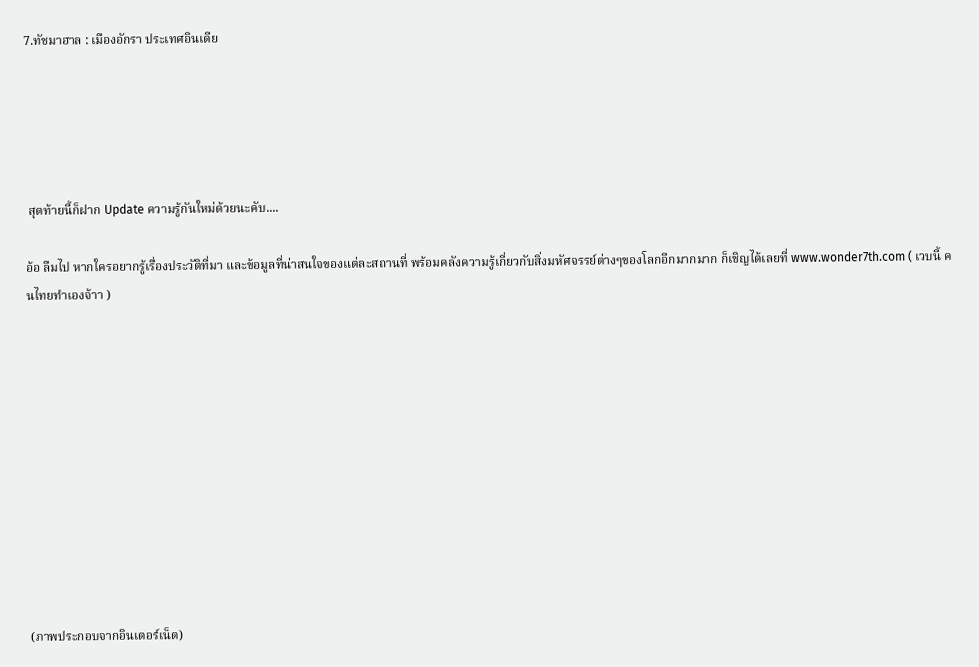7.ทัชมาฮาล : เมืองอักรา ประเทศอินเดีย





 สุดท้ายนี้ก็ฝาก Update ความรู้กันใหม่ด้วยนะคับ....

อ้อ ลืมไป หากใครอยากรู้เรื่องประวัติที่มา และข้อมูลที่น่าสนใจของแต่ละสถานที่ พร้อมคลังความรู้เกี่ยวกับสิ่งมหัศจรรย์ต่างๆของโลกอีกมากมาก ก็เชิญได้เลยที่ www.wonder7th.com ( เวบนี้ คนไทยทำเองจ้าา )











(ภาพประกอบจากอินเตอร์เน็ต)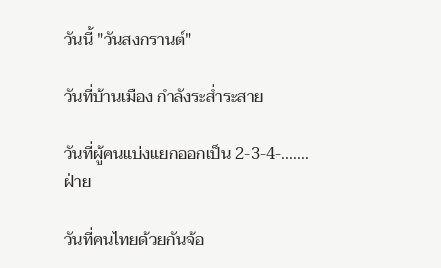วันนี้ "วันสงกรานต์"

วันที่บ้านเมือง กำลังระส่ำระสาย

วันที่ผู้คนแบ่งแยกออกเป็น 2-3-4-.......ฝ่าย

วันที่คนไทยด้วยกันจ้อ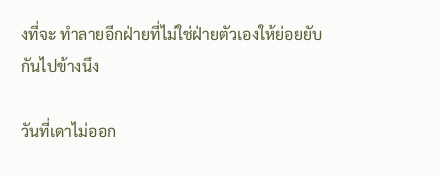งที่จะ ทำลายอีกฝ่ายที่ไม่ใช่ฝ่ายตัวเองให้ย่อยยับกันไปข้างนึง

วันที่เดาไม่ออก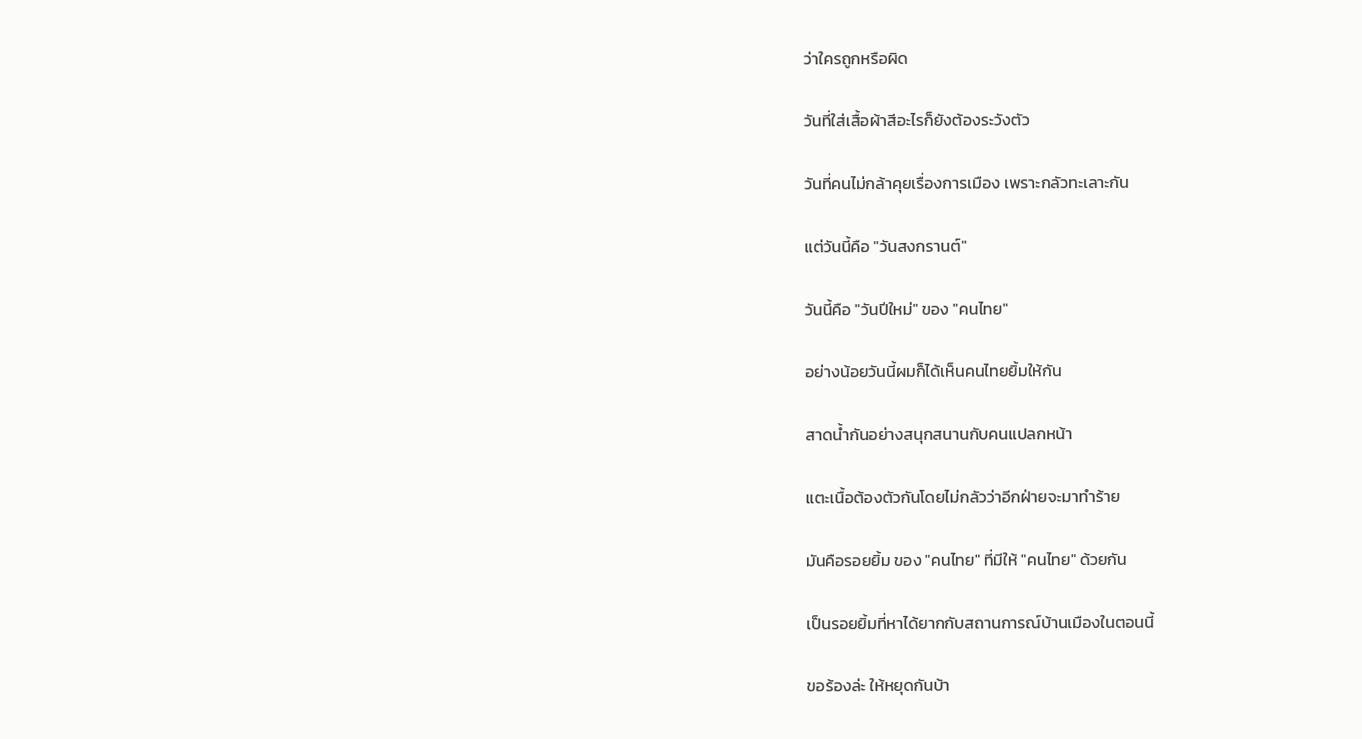ว่าใครถูกหรือผิด

วันที่ใส่เสื้อผ้าสีอะไรก็ยังต้องระวังตัว

วันที่คนไม่กล้าคุยเรื่องการเมือง เพราะกลัวทะเลาะกัน

แต่วันนี้คือ "วันสงกรานต์"

วันนี้คือ "วันปีใหม่" ของ "คนไทย"

อย่างน้อยวันนี้ผมก็ได้เห็นคนไทยยิ้มให้กัน

สาดน้ำกันอย่างสนุกสนานกับคนแปลกหน้า

แตะเนื้อต้องตัวกันโดยไม่กลัวว่าอีกฝ่ายจะมาทำร้าย

มันคือรอยยิ้ม ของ "คนไทย" ที่มีให้ "คนไทย" ด้วยกัน

เป็นรอยยิ้มที่หาได้ยากกับสถานการณ์บ้านเมืองในตอนนี้

ขอร้องล่ะ ให้หยุดกันบ้า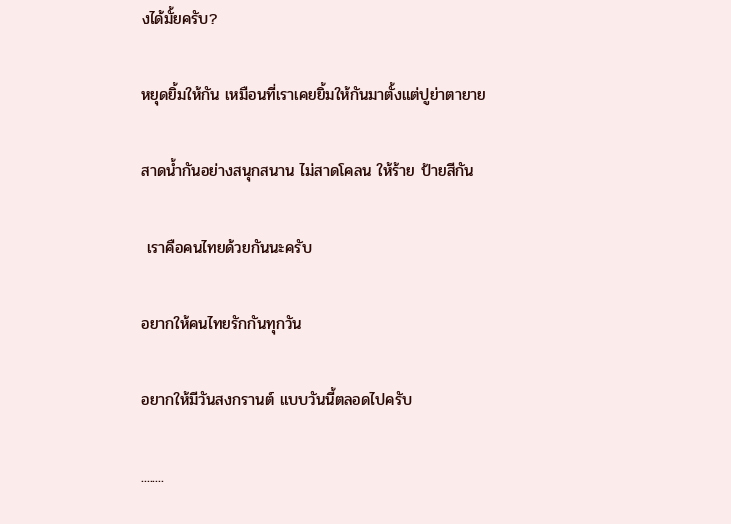งได้มั้ยครับ?

หยุดยิ้มให้กัน เหมือนที่เราเคยยิ้มให้กันมาตั้งแต่ปูย่าตายาย

สาดน้ำกันอย่างสนุกสนาน ไม่สาดโคลน ให้ร้าย ป้ายสีกัน

 เราคือคนไทยด้วยกันนะครับ

อยากให้คนไทยรักกันทุกวัน

อยากให้มีวันสงกรานต์ แบบวันนี้ตลอดไปครับ

........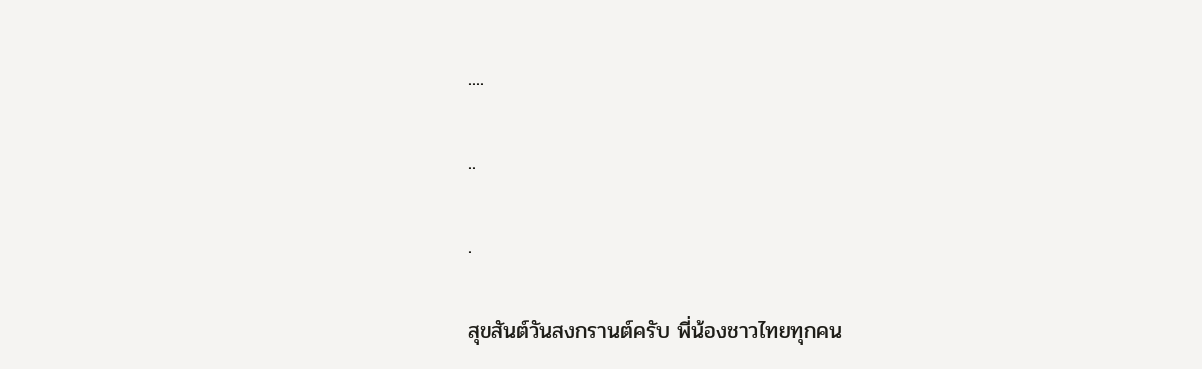....

..

.

สุขสันต์วันสงกรานต์ครับ พี่น้องชาวไทยทุกคน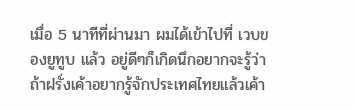เมื่อ 5 นาทีที่ผ่านมา ผมได้เข้าไปที่ เวบของยูทูบ แล้ว อยู่ดีๆก็เกิดนึกอยากจะรู้ว่า ถ้าฝรั่งเค้าอยากรู้จักประเทศไทยแล้วเค้า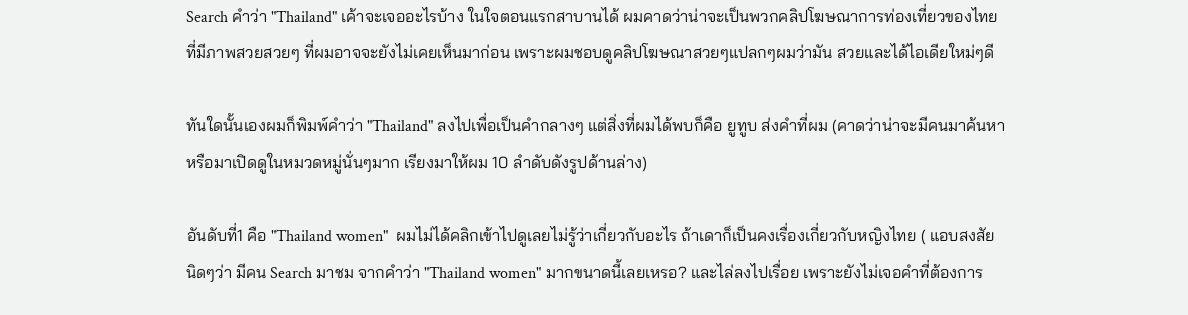Search คำว่า "Thailand" เค้าจะเจออะไรบ้าง ในใจตอนแรกสาบานได้ ผมคาดว่าน่าจะเป็นพวกคลิปโฆษณาการท่องเที่ยวของไทย ที่มีภาพสวยสวยๆ ที่ผมอาจจะยังไม่เคยเห็นมาก่อน เพราะผมชอบดูคลิปโฆษณาสวยๆแปลกๆผมว่ามัน สวยและได้ไอเดียใหม่ๆดี

ทันใดนั้นเองผมก็พิมพ์คำว่า "Thailand" ลงไปเพื่อเป็นคำกลางๆ แต่สิ่งที่ผมได้พบก็คือ ยูทูบ ส่งคำที่ผม (คาดว่าน่าจะมีคนมาค้นหา หรือมาเปิดดูในหมวดหมู่นั่นๆมาก เรียงมาให้ผม 10 ลำดับดังรูปด้านล่าง)

อันดับที่1 คือ "Thailand women"  ผมไม่ได้คลิกเข้าไปดูเลยไม่รู้ว่าเกี่ยวกับอะไร ถ้าเดาก็เป็นคงเรื่องเกี่ยวกับหญิงไทย ( แอบสงสัยนิดๆว่า มีคน Search มาชม จากคำว่า "Thailand women" มากขนาดนี้เลยเหรอ? และไล่ลงไปเรื่อย เพราะยังไม่เจอคำที่ต้องการ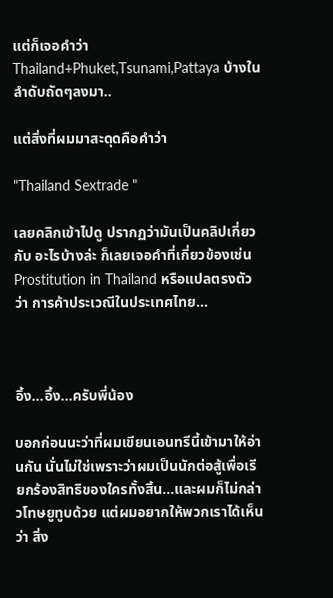แต่ก็เจอคำว่า Thailand+Phuket,Tsunami,Pattaya บ้างในลำดับถัดๆลงมา..

แต่สิ่งที่ผมมาสะดุดคือคำว่า

"Thailand Sextrade "

เลยคลิกเข้าไปดู ปรากฏว่ามันเป็นคลิปเกี่ยวกับ อะไรบ้างล่ะ ก็เลยเจอคำที่เกี่ยวข้องเช่น Prostitution in Thailand หรือแปลตรงตัวว่า การค้าประเวณีในประเทศไทย...



อึ้ง...อึ้ง...ครับพี่น้อง

บอกก่อนนะว่าที่ผมเขียนเอนทรีนี้เข้ามาให้อ่านกัน นั่นไม่ใช่เพราะว่าผมเป็นนักต่อสู้เพื่อเรียกร้องสิทธิของใครทั้งสิ้น...และผมก็ไม่กล่าวโทษยูทูบด้วย แต่ผมอยากให้พวกเราได้เห็นว่า สิ่ง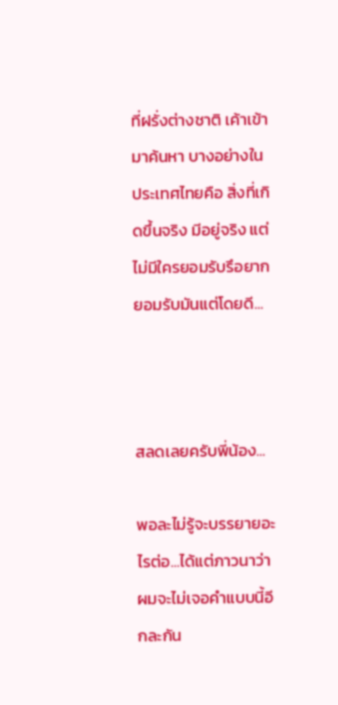ที่ฝรั่งต่างชาติ เค้าเข้ามาค้นหา บางอย่างในประเทศไทยคือ สิ่งที่เกิดขึ้นจริง มีอยู่จริง แต่ไม่มีใครยอมรับรึอยากยอมรับมันแต่โดยดี...



สลดเลยครับพี่น้อง...

พอละไม่รู้จะบรรยายอะไรต่อ...ได้แต่ภาวนาว่า ผมจะไม่เจอคำแบบนี้อีกละกัน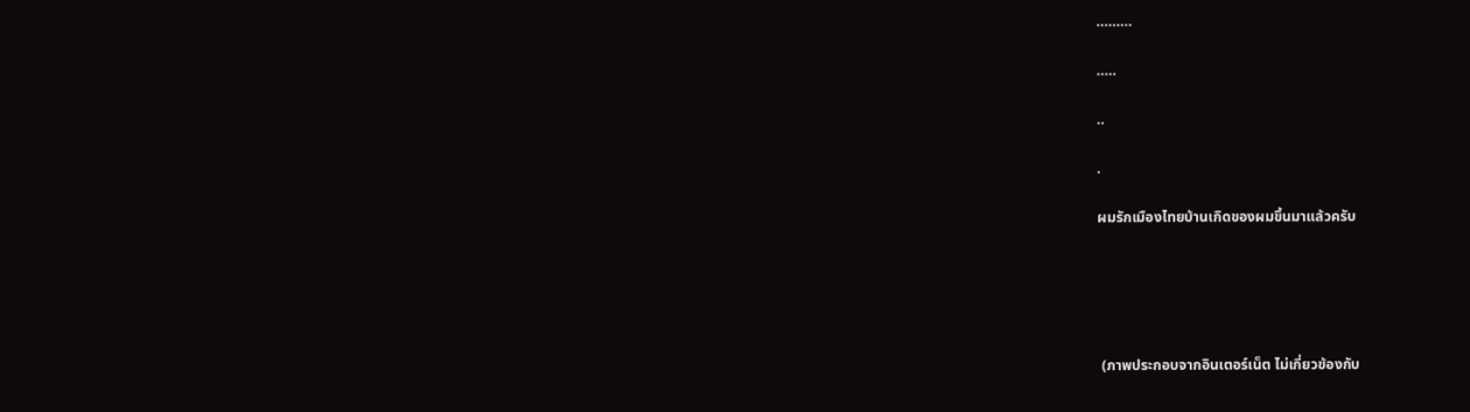.........

.....

..

.

ผมรักเมืองไทยบ้านเกิดของผมขึ้นมาแล้วครับ





 (ภาพประกอบจากอินเตอร์เน็ต ไม่เกี่ยวข้องกับ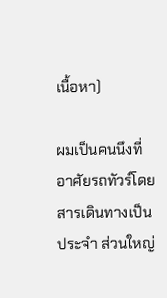เนื้อหา)

ผมเป็นคนนึงที่ อาศัยรถทัวร์โดยสารเดินทางเป็นประจำ ส่วนใหญ่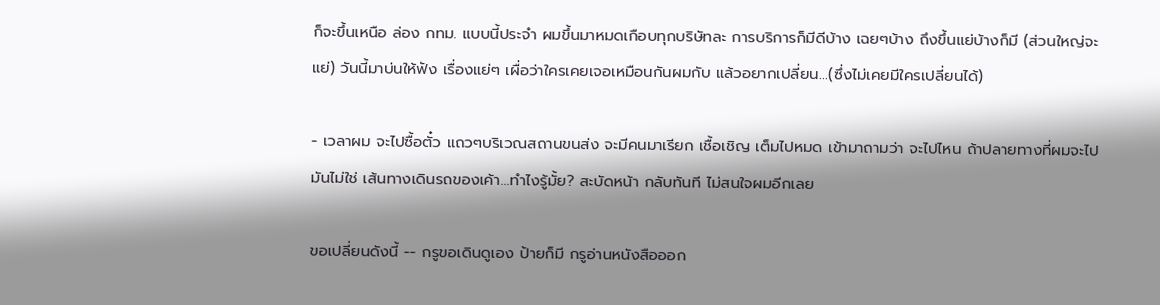ก็จะขึ้นเหนือ ล่อง กทม. แบบนี้ประจำ ผมขึ้นมาหมดเกือบทุกบริษัทละ การบริการก็มีดีบ้าง เฉยๆบ้าง ถึงขึ้นแย่บ้างก็มี (ส่วนใหญ่จะแย่) วันนี้มาบ่นให้ฟัง เรื่องแย่ๆ เผื่อว่าใครเคยเจอเหมือนกันผมกับ แล้วอยากเปลี่ยน...(ซึ่งไม่เคยมีใครเปลี่ยนได้)

- เวลาผม จะไปซื้อตั๋ว แถวๆบริเวณสถานขนส่ง จะมีคนมาเรียก เชื้อเชิญ เต็มไปหมด เข้ามาถามว่า จะไปไหน ถ้าปลายทางที่ผมจะไป มันไม่ใช่ เส้นทางเดินรถของเค้า...ทำไงรู้มั้ย? สะบัดหน้า กลับทันที ไม่สนใจผมอีกเลย

ขอเปลี่ยนดังนี้ -- กรูขอเดินดูเอง ป้ายก็มี กรูอ่านหนังสือออก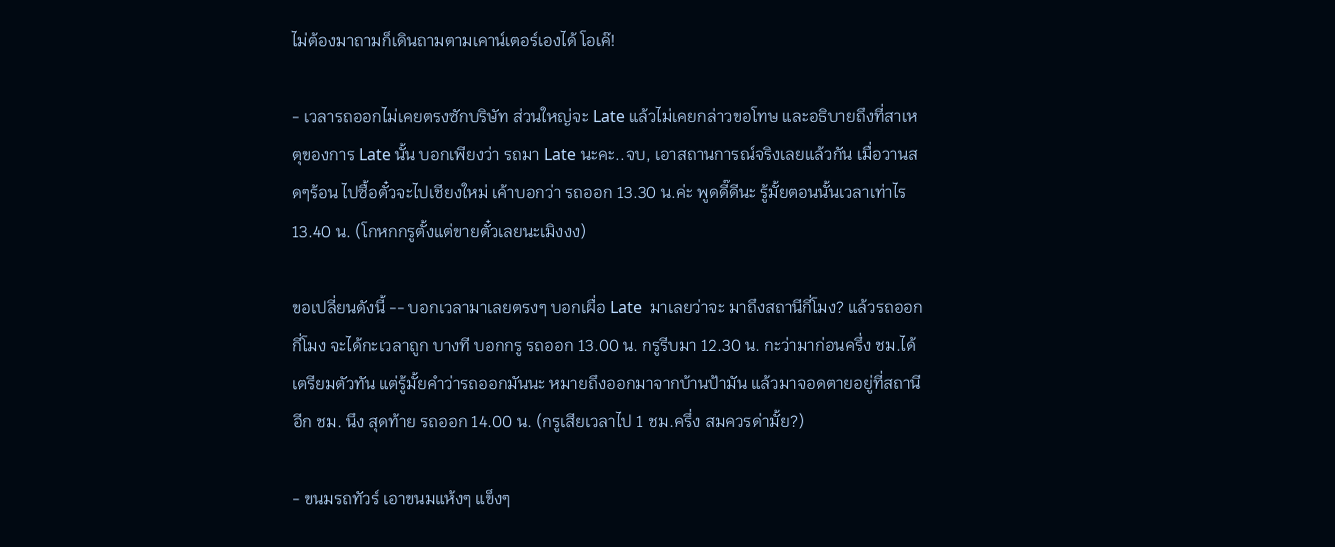ไม่ต้องมาถามก็เดินถามตามเคาน์เตอร์เองได้ โอเค๊!

- เวลารถออกไม่เคยตรงซักบริษัท ส่วนใหญ่จะ Late แล้วไม่เคยกล่าวขอโทษ และอธิบายถึงที่สาเหตุของการ Late นั้น บอกเพียงว่า รถมา Late นะคะ..จบ, เอาสถานการณ์จริงเลยแล้วกัน เมื่อวานสดๆร้อน ไปซื้อตั๋วจะไปเชียงใหม่ เค้าบอกว่า รถออก 13.30 น.ค่ะ พูดดี๊ดีนะ รู้มั้ยตอนนั้นเวลาเท่าไร 13.40 น. (โกหกกรูตั้งแต่ขายตั๋วเลยนะเมิงงง)

ขอเปลี่ยนดังนี้ -- บอกเวลามาเลยตรงๆ บอกเผื่อ Late  มาเลยว่าจะ มาถึงสถานีกี่โมง? แล้วรถออกกี่โมง จะได้กะเวลาถูก บางที บอกกรู รถออก 13.00 น. กรูรีบมา 12.30 น. กะว่ามาก่อนครึ่ง ชม.ได้เตรียมตัวทัน แต่รู้มั้ยคำว่ารถออกมันนะ หมายถึงออกมาจากบ้านป้ามัน แล้วมาจอดตายอยู่ที่สถานี อีก ชม. นึง สุดท้าย รถออก 14.00 น. (กรูเสียเวลาไป 1 ชม.ครึ่ง สมควรด่ามั้ย?)

- ขนมรถทัวร์ เอาขนมแห้งๆ แข็งๆ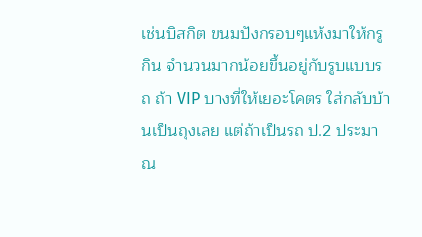เช่นบิสกิต ขนมปังกรอบๆแห้งมาให้กรูกิน จำนวนมากน้อยขึ้นอยู่กับรูบแบบรถ ถ้า VIP บางที่ให้เยอะโคตร ใส่กลับบ้านเป็นถุงเลย แต่ถ้าเป็นรถ ป.2 ประมาณ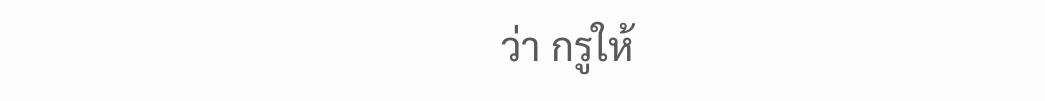ว่า กรูให้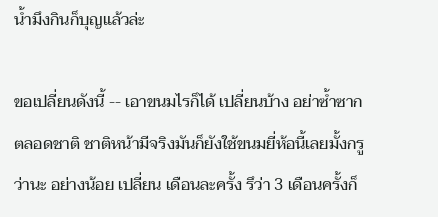น้ำมึงกินก็บุญแล้วล่ะ

ขอเปลี่ยนดังนี้ -- เอาขนมไรก็ได้ เปลี่ยนบ้าง อย่าซ้ำซากตลอดชาติ ชาติหน้ามีจริงมันก็ยังใช้ขนมยี่ห้อนี้เลยมั้งกรูว่านะ อย่างน้อย เปลี่ยน เดือนละครั้ง รึว่า 3 เดือนครั้งก็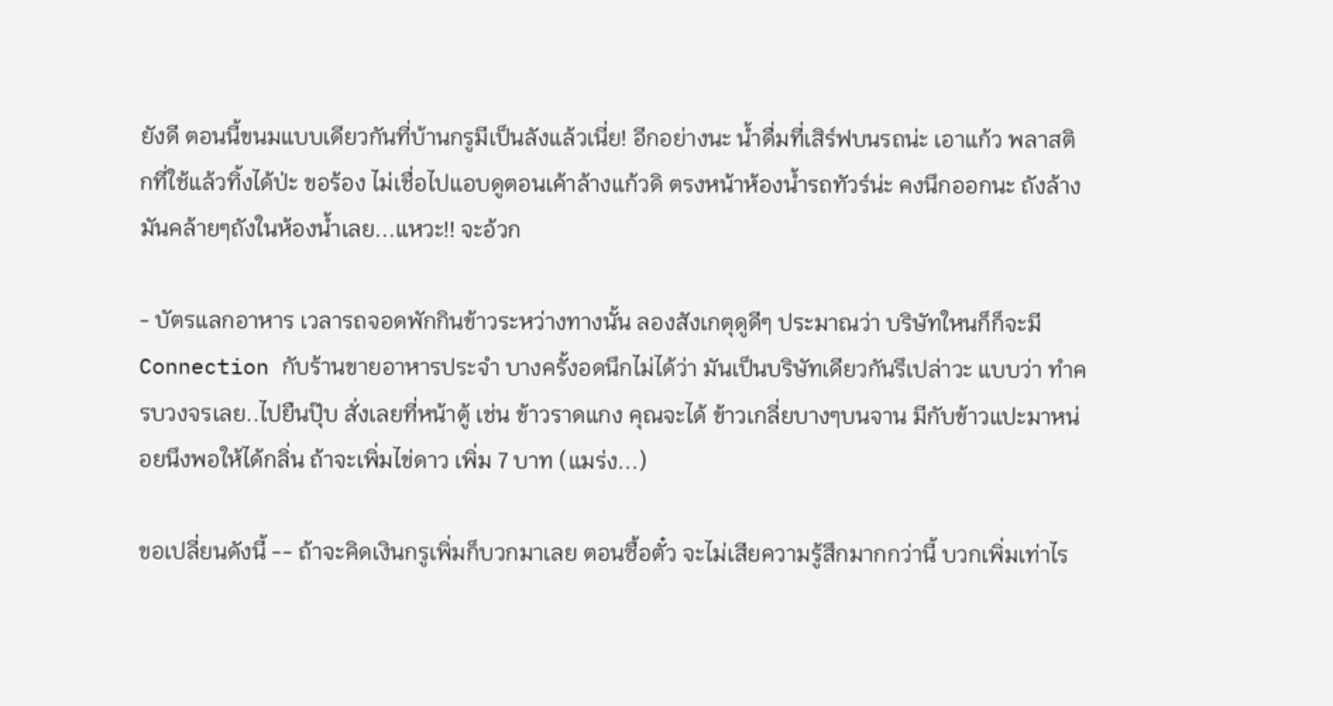ยังดี ตอนนี้ขนมแบบเดียวกันที่บ้านกรูมีเป็นลังแล้วเนี่ย! อีกอย่างนะ น้ำดื่มที่เสิร์ฟบนรถน่ะ เอาแก้ว พลาสติกที่ใช้แล้วทิ้งได้ป่ะ ขอร้อง ไม่เชื่อไปแอบดูตอนเค้าล้างแก้วดิ ตรงหน้าห้องน้ำรถทัวร์น่ะ คงนึกออกนะ ถังล้างมันคล้ายๆถังในห้องน้ำเลย...แหวะ!! จะอ้วก

- บัตรแลกอาหาร เวลารถจอดพักกินข้าวระหว่างทางนั้น ลองสังเกตุดูดีๆ ประมาณว่า บริษัทใหนก็ก็จะมี Connection กับร้านขายอาหารประจำ บางครั้งอดนึกไม่ได้ว่า มันเป็นบริษัทเดียวกันรึเปล่าวะ แบบว่า ทำครบวงจรเลย..ไปยืนปุ๊บ สั่งเลยที่หน้าตู้ เช่น ข้าวราดแกง คุณจะได้ ข้าวเกลี่ยบางๆบนจาน มีกับข้าวแปะมาหน่อยนึงพอให้ได้กลิ่น ถ้าจะเพิ่มไข่ดาว เพิ่ม 7 บาท (แมร่ง...)

ขอเปลี่ยนดังนี้ -- ถ้าจะคิดเงินกรูเพิ่มก็บวกมาเลย ตอนซื้อตั๋ว จะไม่เสียความรู้สึกมากกว่านี้ บวกเพิ่มเท่าไร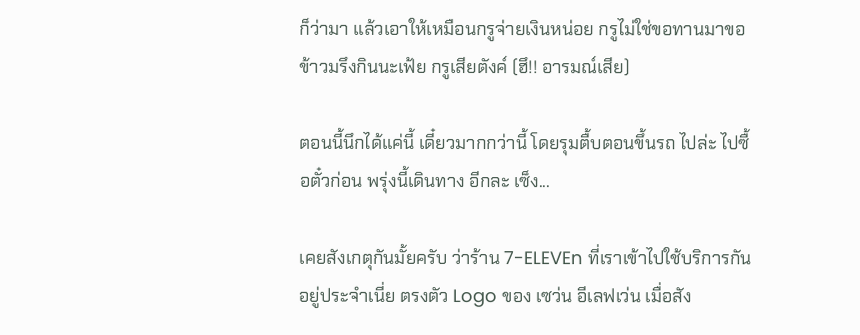ก็ว่ามา แล้วเอาให้เหมือนกรูจ่ายเงินหน่อย กรูไม่ใช่ขอทานมาขอข้าวมรึงกินนะเฟ้ย กรูเสียตังค์ (ฮึ!! อารมณ์เสีย)

ตอนนี้นึกได้แค่นี้ เดี๋ยวมากกว่านี้ โดยรุมตื้บตอนขึ้นรถ ไปล่ะ ไปซื้อตั๋วก่อน พรุ่งนี้เดินทาง อีกละ เซ็ง...

เคยสังเกตุกันมั้ยครับ ว่าร้าน 7-ELEVEn ที่เราเข้าไปใช้บริการกันอยู่ประจำเนี่ย ตรงตัว Logo ของ เซว่น อีเลฟเว่น เมื่อสัง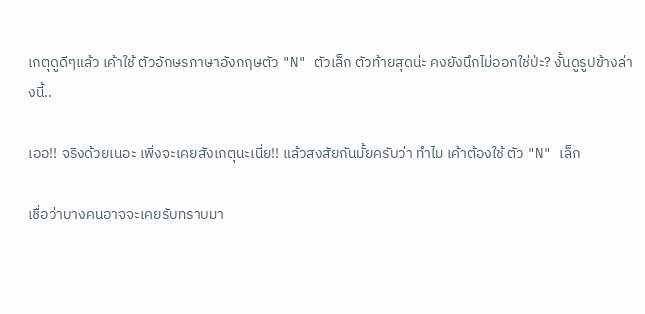เกตุดูดีๆแล้ว เค้าใช้ ตัวอักษรภาษาอังกฤษตัว "N" ตัวเล็ก ตัวท้ายสุดน่ะ คงยังนึกไม่ออกใช่ป่ะ? งั้นดูรูปข้างล่างนี้..

เออ!! จริงด้วยเนอะ เพิ่งจะเคยสังเกตุนะเนี่ย!! แล้วสงสัยกันมั้ยครับว่า ทำไม เค้าต้องใช้ ตัว "N" เล็ก

เชื่อว่าบางคนอาจจะเคยรับทราบมา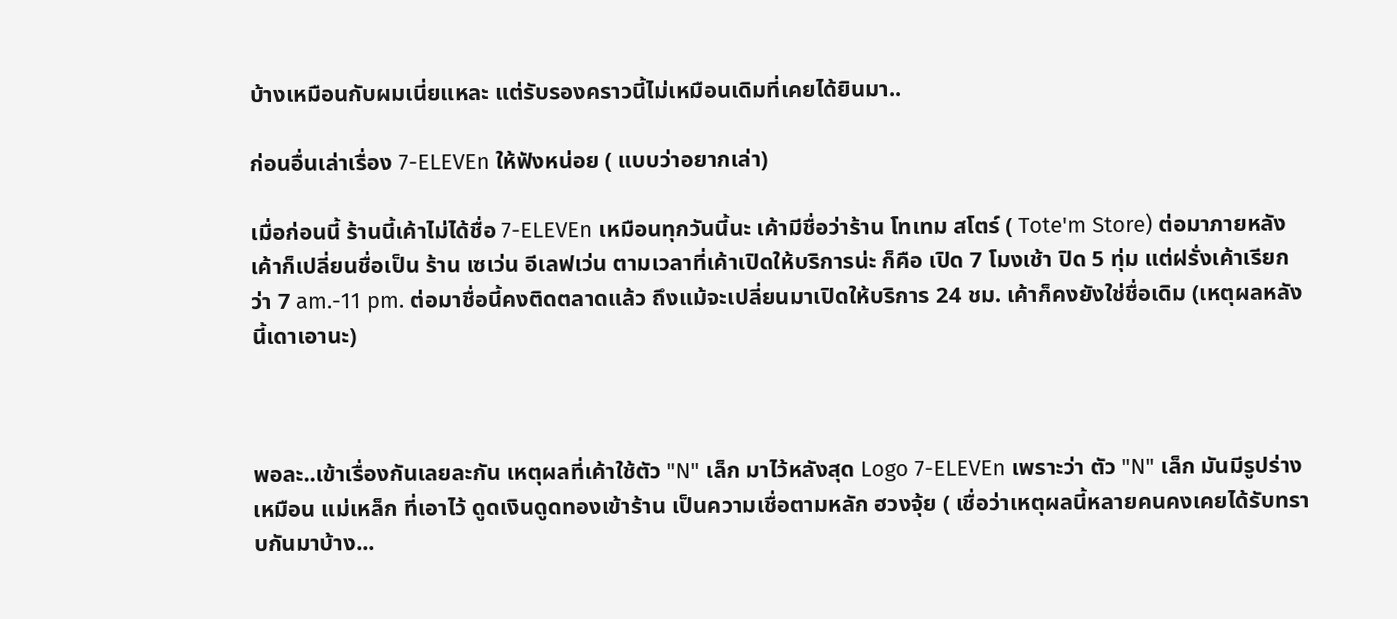บ้างเหมือนกับผมเนี่ยแหละ แต่รับรองคราวนี้ไม่เหมือนเดิมที่เคยได้ยินมา..

ก่อนอื่นเล่าเรื่อง 7-ELEVEn ให้ฟังหน่อย ( แบบว่าอยากเล่า)

เมื่อก่อนนี้ ร้านนี้เค้าไม่ได้ชื่อ 7-ELEVEn เหมือนทุกวันนี้นะ เค้ามีชื่อว่าร้าน โทเทม สโตร์ ( Tote'm Store) ต่อมาภายหลังเค้าก็เปลี่ยนชื่อเป็น ร้าน เซเว่น อีเลฟเว่น ตามเวลาที่เค้าเปิดให้บริการน่ะ ก็คือ เปิด 7 โมงเช้า ปิด 5 ทุ่ม แต่ฝรั่งเค้าเรียกว่า 7 am.-11 pm. ต่อมาชื่อนี้คงติดตลาดแล้ว ถึงแม้จะเปลี่ยนมาเปิดให้บริการ 24 ชม. เค้าก็คงยังใช่ชื่อเดิม (เหตุผลหลังนี้เดาเอานะ)



พอละ..เข้าเรื่องกันเลยละกัน เหตุผลที่เค้าใช้ตัว "N" เล็ก มาไว้หลังสุด Logo 7-ELEVEn เพราะว่า ตัว "N" เล็ก มันมีรูปร่างเหมือน แม่เหล็ก ที่เอาไว้ ดูดเงินดูดทองเข้าร้าน เป็นความเชื่อตามหลัก ฮวงจุ้ย ( เชื่อว่าเหตุผลนี้หลายคนคงเคยได้รับทราบกันมาบ้าง...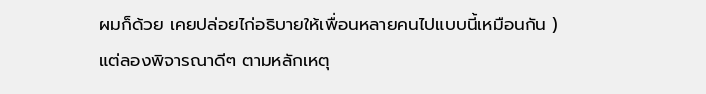ผมก็ด้วย เคยปล่อยไก่อธิบายให้เพื่อนหลายคนไปแบบนี้เหมือนกัน ) แต่ลองพิจารณาดีๆ ตามหลักเหตุ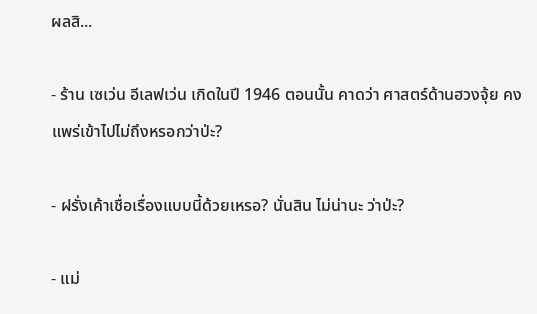ผลสิ...

- ร้าน เซเว่น อีเลฟเว่น เกิดในปี 1946 ตอนนั้น คาดว่า ศาสตร์ด้านฮวงจุ้ย คงแพร่เข้าไปไม่ถึงหรอกว่าป่ะ?

- ฝรั่งเค้าเชื่อเรื่องแบบนี้ด้วยเหรอ? นั่นสิน ไม่น่านะ ว่าป่ะ?

- แม่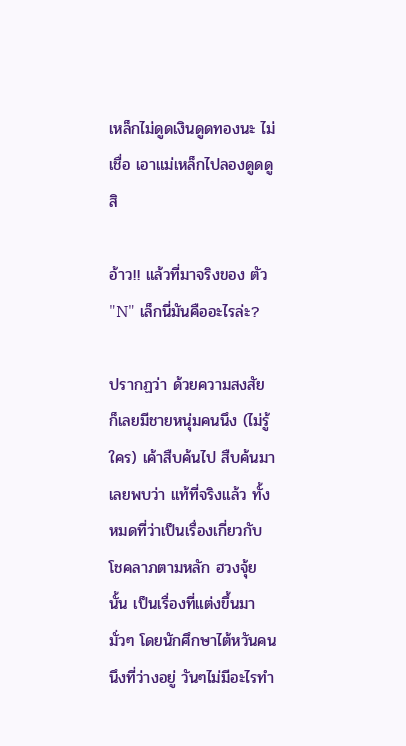เหล็กไม่ดูดเงินดูดทองนะ ไม่เชื่อ เอาแม่เหล็กไปลองดูดดูสิ

อ้าว!! แล้วที่มาจริงของ ตัว "N" เล็กนี่มันคืออะไรล่ะ?

ปรากฏว่า ด้วยความสงสัย ก็เลยมีชายหนุ่มคนนึง (ไม่รู้ใคร) เค้าสืบค้นไป สืบค้นมา เลยพบว่า แท้ที่จริงแล้ว ทั้งหมดที่ว่าเป็นเรื่องเกี่ยวกับ โชคลาภตามหลัก ฮวงจุ้ย นั้น เป็นเรื่องที่แต่งขึ้นมามั่วๆ โดยนักศึกษาไต้หวันคนนึงที่ว่างอยู่ วันๆไม่มีอะไรทำ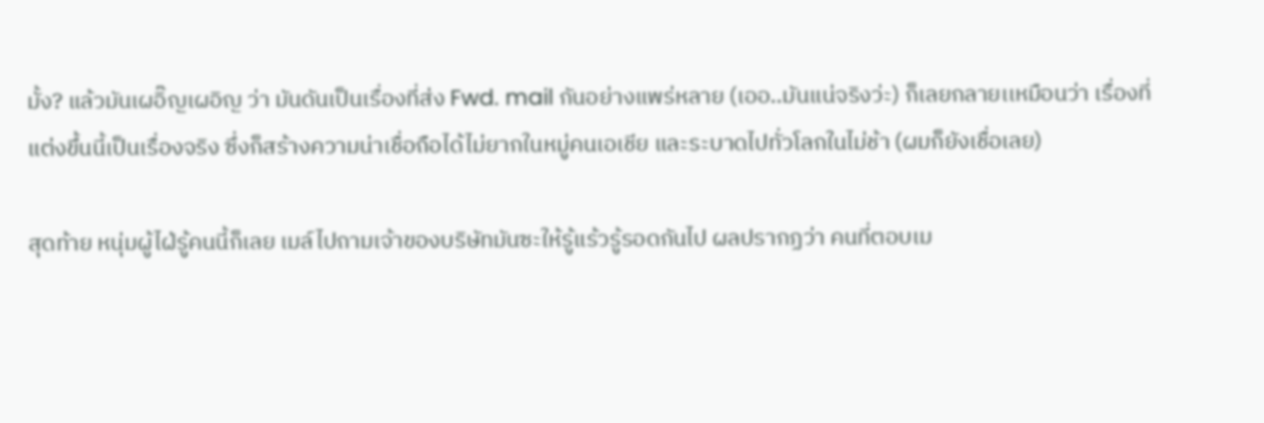มั้ง? แล้วมันเผอิ๊ญเผอิญ ว่า มันดันเป็นเรื่องที่ส่ง Fwd. mail กันอย่างแพร่หลาย (เออ..มันแน่จริงว่ะ) ก็เลยกลายเเหมือนว่า เรื่องที่แต่งขึ้นนี้เป็นเรื่องจริง ซึ่งก็สร้างความน่าเชื่อถือได้ไม่ยากในหมู่คนเอเชีย และระบาดไปทั่วโลกในไม่ช้า (ผมก็ยังเชื่อเลย)

สุดท้าย หนุ่มผู้ไฝ่รู้คนนี้ก็เลย เมล์ไปถามเจ้าของบริษัทมันซะให้รู้แร้วรู้รอดกันไป ผลปรากฏว่า คนที่ตอบเม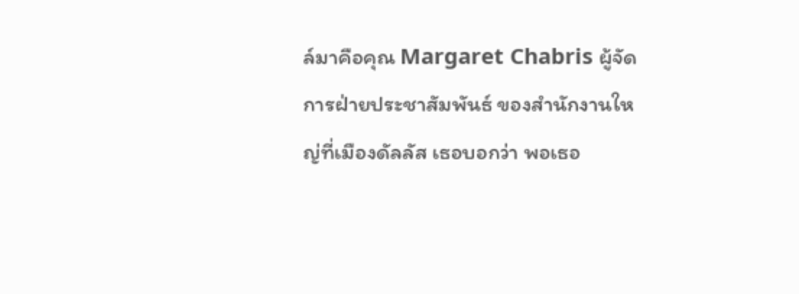ล์มาคือคุณ Margaret Chabris ผู้จัดการฝ่ายประชาสัมพันธ์ ของสำนักงานใหญ่ที่เมืองดัลลัส เธอบอกว่า พอเธอ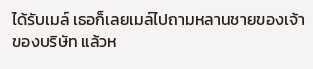ได้รับเมล์ เธอก็เลยเมล์ไปถามหลานชายของเจ้าของบริษัท แล้วห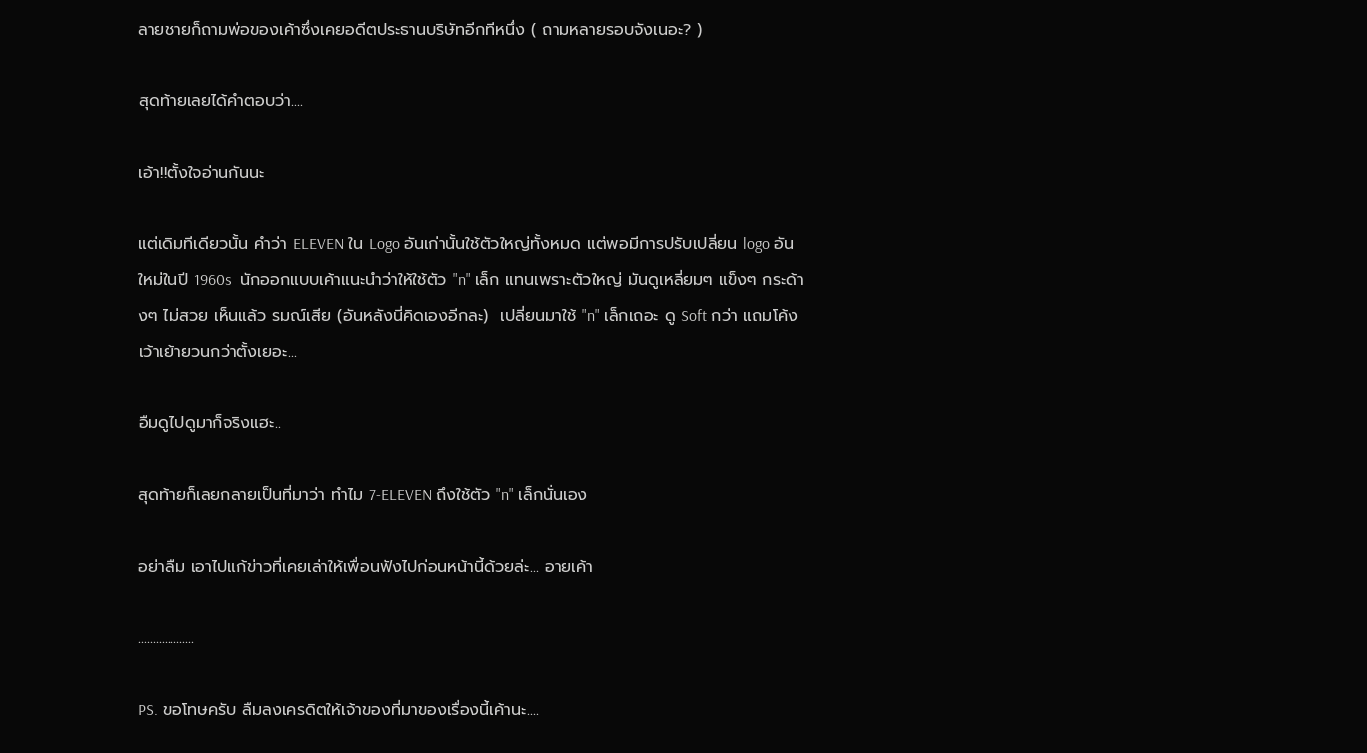ลายชายก็ถามพ่อของเค้าซึ่งเคยอดีตประธานบริษัทอีกทีหนึ่ง ( ถามหลายรอบจังเนอะ? )

สุดท้ายเลยได้คำตอบว่า....

เอ้า!!ตั้งใจอ่านกันนะ

แต่เดิมทีเดียวนั้น คำว่า ELEVEN ใน Logo อันเก่านั้นใช้ตัวใหญ่ทั้งหมด แต่พอมีการปรับเปลี่ยน logo อันใหม่ในปี 1960s  นักออกแบบเค้าแนะนำว่าให้ใช้ตัว "n" เล็ก แทนเพราะตัวใหญ่ มันดูเหลี่ยมๆ แข็งๆ กระด้างๆ ไม่สวย เห็นแล้ว รมณ์เสีย (อันหลังนี่คิดเองอีกละ)  เปลี่ยนมาใช้ "n" เล็กเถอะ ดู Soft กว่า แถมโค้งเว้าเย้ายวนกว่าตั้งเยอะ...

อืมดูไปดูมาก็จริงแฮะ..

สุดท้ายก็เลยกลายเป็นที่มาว่า ทำไม 7-ELEVEN ถึงใช้ตัว "n" เล็กนั่นเอง

อย่าลืม เอาไปแก้ข่าวที่เคยเล่าให้เพื่อนฟังไปก่อนหน้านี้ด้วยล่ะ... อายเค้า

...................

PS. ขอโทษครับ ลืมลงเครดิตให้เจ้าของที่มาของเรื่องนี้เค้านะ....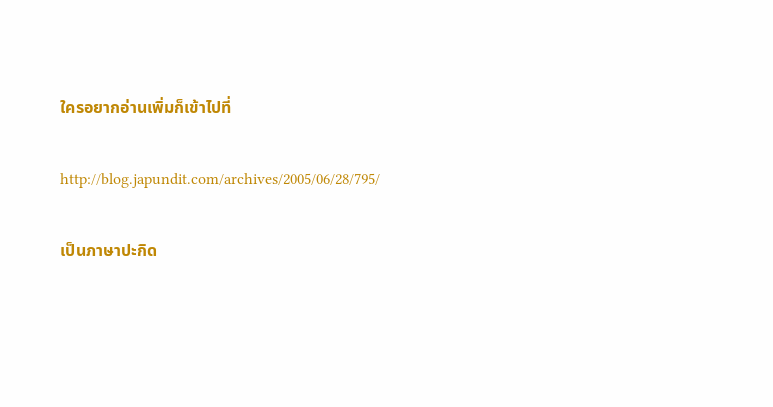ใครอยากอ่านเพิ่มก็เข้าไปที่

http://blog.japundit.com/archives/2005/06/28/795/

เป็นภาษาปะกิด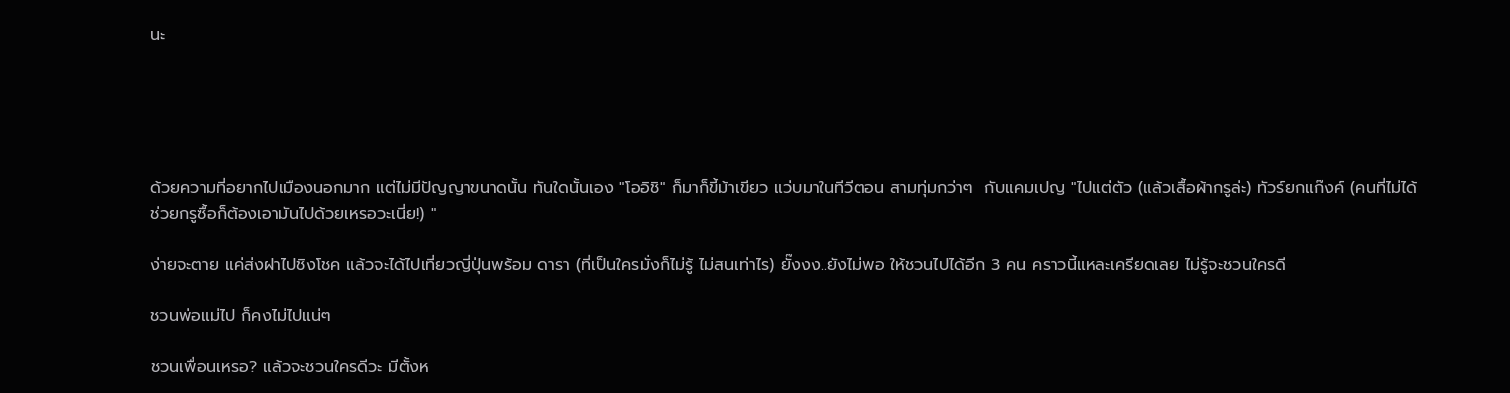นะ





ด้วยความที่อยากไปเมืองนอกมาก แต่ไม่มีปัญญาขนาดนั้น ทันใดนั้นเอง "โออิชิ" ก็มาก็ขี้ม้าเขียว แว่บมาในทีวีตอน สามทุ่มกว่าๆ  กับแคมเปญ "ไปแต่ตัว (แล้วเสื้อผ้ากรูล่ะ) ทัวร์ยกแก๊งค์ (คนที่ไม่ได้ช่วยกรูซื้อก็ต้องเอามันไปด้วยเหรอวะเนี่ย!) "

ง่ายจะตาย แค่ส่งฝาไปชิงโชค แล้วจะได้ไปเที่ยวญี่ปุ่นพร้อม ดารา (ที่เป็นใครมั่งก็ไม่รู้ ไม่สนเท่าไร) ยั๊งงง..ยังไม่พอ ให้ชวนไปได้อีก 3 คน คราวนี้แหละเครียดเลย ไม่รู้จะชวนใครดี

ชวนพ่อแม่ไป ก็คงไม่ไปแน่ๆ

ชวนเพื่อนเหรอ? แล้วจะชวนใครดีวะ มีตั้งห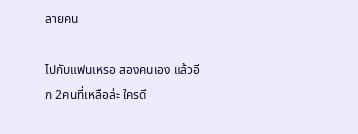ลายคน

ไปกับแฟนเหรอ สองคนเอง แล้วอีก 2คนที่เหลือล่ะ ใครดี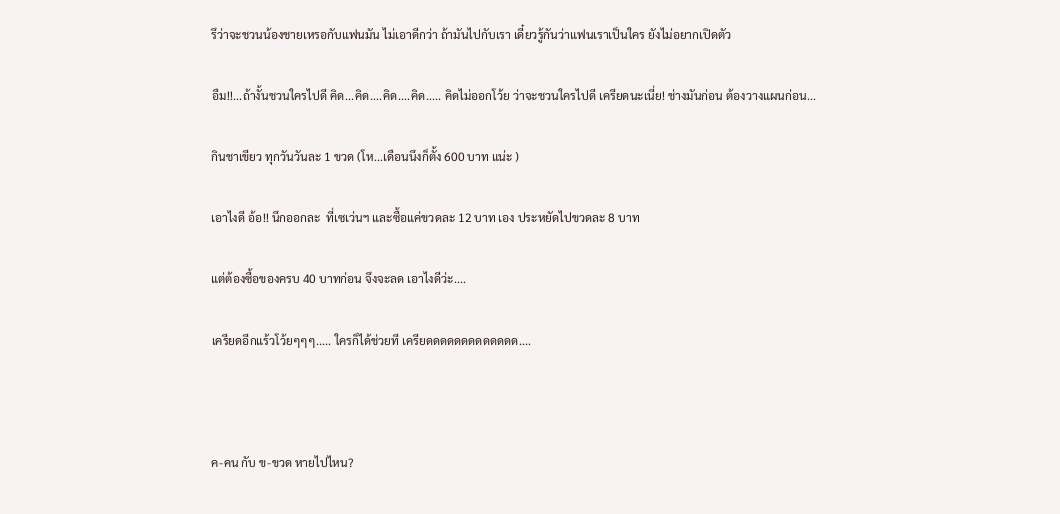รึว่าจะชวนน้องชายเหรอกับแฟนมัน ไม่เอาดีกว่า ถ้ามันไปกับเรา เดี๋ยวรู้กันว่าแฟนเราเป็นใคร ยังไม่อยากเปิดตัว

อืม!!...ถ้างั้นชวนใครไปดี คิด...คิด....คิด....คิด..... คิดไม่ออกโว้ย ว่าจะชวนใครไปดี เครียดนะเนี่ย! ช่างมันก่อน ต้องวางแผนก่อน...

กินชาเขียว ทุกวันวันละ 1 ขวด (โห...เดือนนึงก็ตั้ง 600 บาท แน่ะ )

เอาไงดี อ้อ!! นึกออกละ  ที่เซเว่นฯ และซื้อแค่ขวดละ 12 บาท เอง ประหยัดไปขวดละ 8 บาท

แต่ต้องซื้อของครบ 40 บาทก่อน จึงจะลด เอาไงดีว่ะ....

เครียดอีกแร้วโว้ยๆๆๆ..... ใครก็ได้ช่วยที เครียดดดดดดดดดดดดด....



ค-คน กับ ข-ขวด หายไปไหน?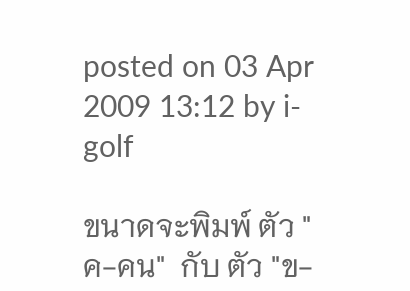posted on 03 Apr 2009 13:12 by i-golf

ขนาดจะพิมพ์ ตัว "ค-คน"  กับ ตัว "ข-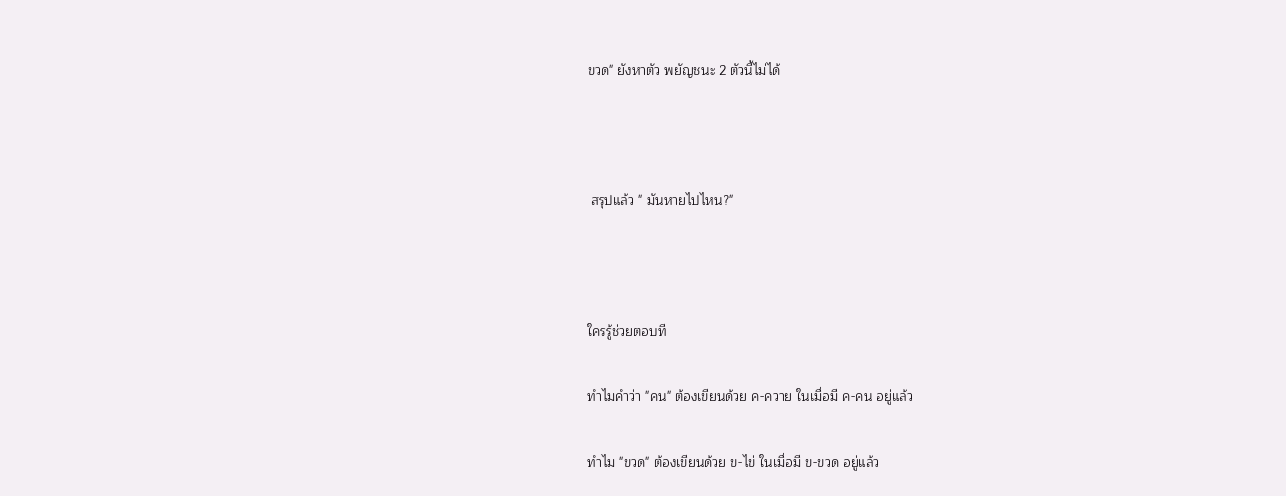ขวด" ยังหาตัว พยัญชนะ 2 ตัวนี้ไม่ได้



 สรุปแล้ว " มันหายไปไหน?"



ใครรู้ช่วยตอบที

ทำไมคำว่า "คน" ต้องเขียนด้วย ค-ควาย ในเมื่อมี ค-คน อยู่แล้ว

ทำไม "ขวด" ต้องเขียนด้วย ข-ไข่ ในเมื่อมี ข-ขวด อยู่แล้ว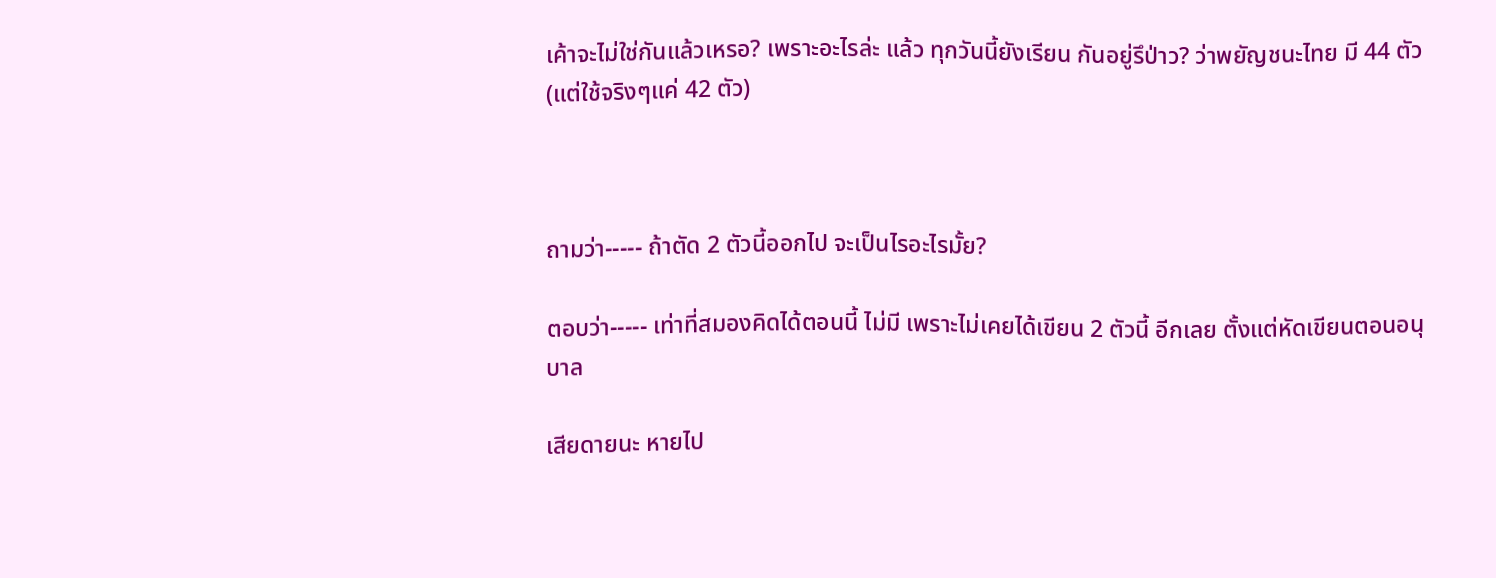เค้าจะไม่ใช่กันแล้วเหรอ? เพราะอะไรล่ะ แล้ว ทุกวันนี้ยังเรียน กันอยู่รึป่าว? ว่าพยัญชนะไทย มี 44 ตัว (แต่ใช้จริงๆแค่ 42 ตัว)



ถามว่า----- ถ้าตัด 2 ตัวนี้ออกไป จะเป็นไรอะไรมั้ย?

ตอบว่า----- เท่าที่สมองคิดได้ตอนนี้ ไม่มี เพราะไม่เคยได้เขียน 2 ตัวนี้ อีกเลย ตั้งแต่หัดเขียนตอนอนุบาล

เสียดายนะ หายไป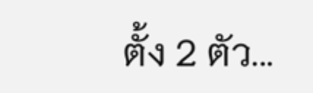ตั้ง 2 ตัว...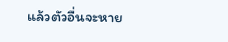แล้วตัวอื่นจะหาย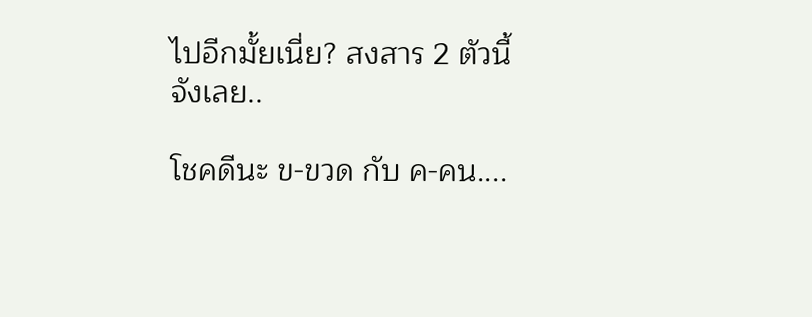ไปอีกมั้ยเนี่ย? สงสาร 2 ตัวนี้จังเลย..

โชคดีนะ ข-ขวด กับ ค-คน....